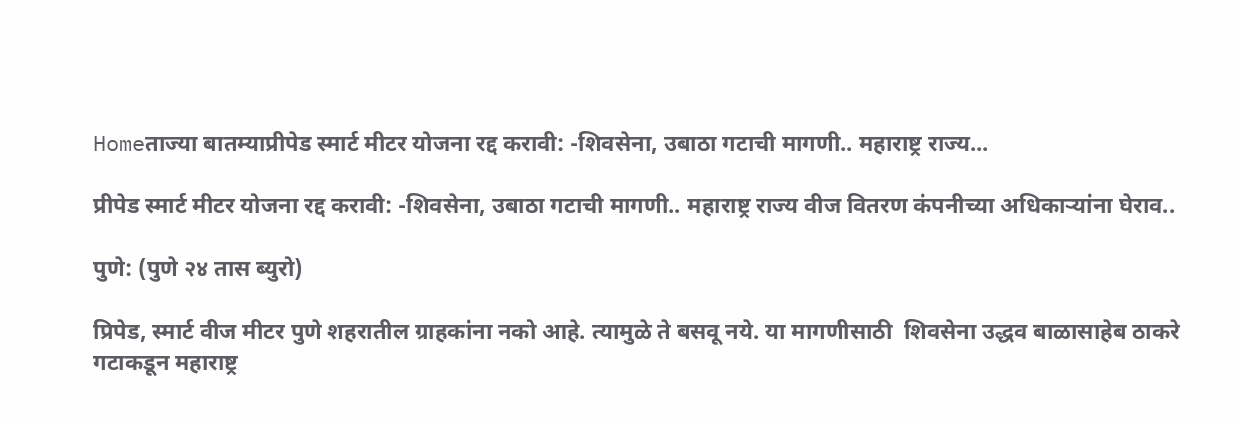Homeताज्या बातम्याप्रीपेड स्मार्ट मीटर योजना रद्द करावी: -शिवसेना, उबाठा गटाची मागणी.. महाराष्ट्र राज्य...

प्रीपेड स्मार्ट मीटर योजना रद्द करावी: -शिवसेना, उबाठा गटाची मागणी.. महाराष्ट्र राज्य वीज वितरण कंपनीच्या अधिकाऱ्यांना घेराव..

पुणे: (पुणे २४ तास ब्युरो)

प्रिपेड, स्मार्ट वीज मीटर पुणे शहरातील ग्राहकांना नको आहे. त्यामुळे ते बसवू नये. या मागणीसाठी  शिवसेना उद्धव बाळासाहेब ठाकरे गटाकडून महाराष्ट्र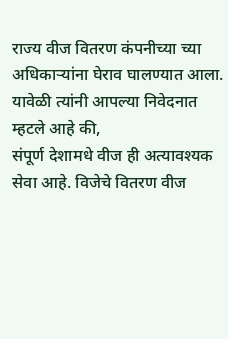राज्य वीज वितरण कंपनीच्या च्या अधिकाऱ्यांना घेराव घालण्यात आला. यावेळी त्यांनी आपल्या निवेदनात म्हटले आहे की,
संपूर्ण देशामधे वीज ही अत्यावश्यक सेवा आहे. विजेचे वितरण वीज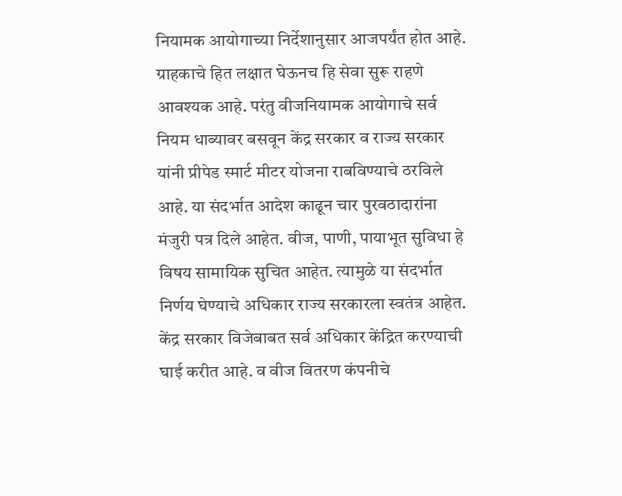नियामक आयोगाच्या निर्देशानुसार आजपर्यंत होत आहे. ग्राहकाचे हित लक्षात घेऊनच हि सेवा सुरू राहणे आवश्यक आहे. परंतु वीजनियामक आयोगाचे सर्व नियम धाब्यावर बसवून केंद्र सरकार व राज्य सरकार यांनी प्रीपेड स्मार्ट मीटर योजना राबविण्याचे ठरविले आहे. या संदर्भात आदेश काढून चार पुरवठादारांना मंजुरी पत्र दिले आहेत. वीज, पाणी, पायाभूत सुविधा हे विषय सामायिक सुचित आहेत. त्यामुळे या संदर्भात निर्णय घेण्याचे अधिकार राज्य सरकारला स्वतंत्र आहेत.  केंद्र सरकार विजेबाबत सर्व अधिकार केंद्रित करण्याची घाई करीत आहे. व वीज वितरण कंपनीचे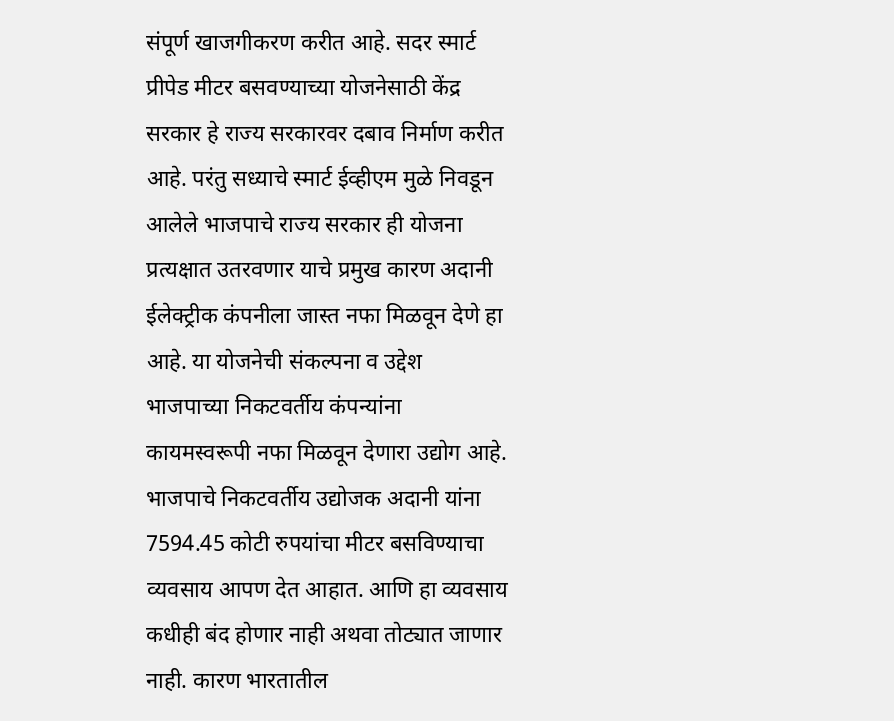संपूर्ण खाजगीकरण करीत आहे. सदर स्मार्ट प्रीपेड मीटर बसवण्याच्या योजनेसाठी केंद्र सरकार हे राज्य सरकारवर दबाव निर्माण करीत आहे. परंतु सध्याचे स्मार्ट ईव्हीएम मुळे निवडून आलेले भाजपाचे राज्य सरकार ही योजना प्रत्यक्षात उतरवणार याचे प्रमुख कारण अदानी ईलेक्ट्रीक कंपनीला जास्त नफा मिळवून देणे हा आहे. या योजनेची संकल्पना व उद्देश भाजपाच्या निकटवर्तीय कंपन्यांना कायमस्वरूपी नफा मिळवून देणारा उद्योग आहे. भाजपाचे निकटवर्तीय उद्योजक अदानी यांना 7594.45 कोटी रुपयांचा मीटर बसविण्याचा व्यवसाय आपण देत आहात. आणि हा व्यवसाय कधीही बंद होणार नाही अथवा तोट्यात जाणार नाही. कारण भारतातील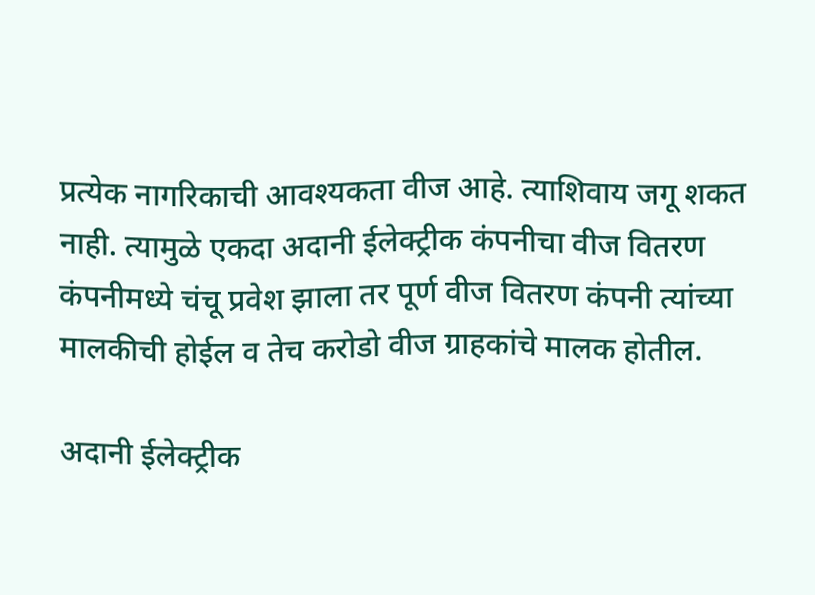प्रत्येक नागरिकाची आवश्यकता वीज आहे. त्याशिवाय जगू शकत नाही. त्यामुळे एकदा अदानी ईलेक्ट्रीक कंपनीचा वीज वितरण कंपनीमध्ये चंचू प्रवेश झाला तर पूर्ण वीज वितरण कंपनी त्यांच्या मालकीची होईल व तेच करोडो वीज ग्राहकांचे मालक होतील.

अदानी ईलेक्ट्रीक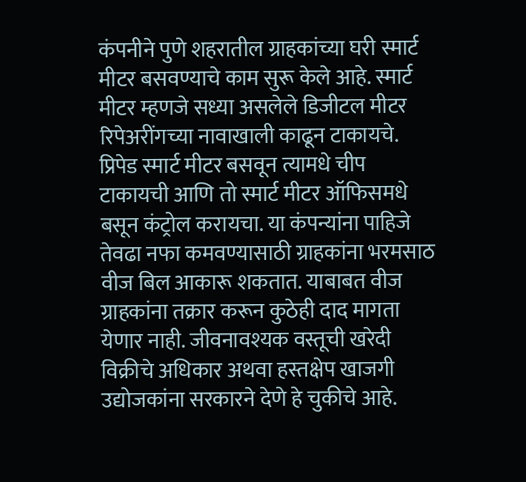कंपनीने पुणे शहरातील ग्राहकांच्या घरी स्मार्ट मीटर बसवण्याचे काम सुरू केले आहे. स्मार्ट मीटर म्हणजे सध्या असलेले डिजीटल मीटर रिपेअरींगच्या नावाखाली काढून टाकायचे. प्रिपेड स्मार्ट मीटर बसवून त्यामधे चीप टाकायची आणि तो स्मार्ट मीटर ऑफिसमधे बसून कंट्रोल करायचा. या कंपन्यांना पाहिजे तेवढा नफा कमवण्यासाठी ग्राहकांना भरमसाठ वीज बिल आकारू शकतात. याबाबत वीज ग्राहकांना तक्रार करून कुठेही दाद मागता येणार नाही. जीवनावश्यक वस्तूची खरेदी विक्रीचे अधिकार अथवा हस्तक्षेप खाजगी उद्योजकांना सरकारने देणे हे चुकीचे आहे.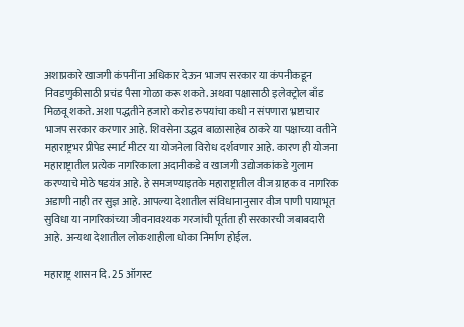अशाप्रकारे खाजगी कंपनींना अधिकार देऊन भाजप सरकार या कंपनीकडून निवडणुकीसाठी प्रचंड पैसा गोळा करू शकते. अथवा पक्षासाठी इलेक्ट्रोल बाँड मिळवू शकते. अशा पद्धतीने हजारो करोड रुपयांचा कधी न संपणारा भ्रष्टाचार भाजप सरकार करणार आहे. शिवसेना उद्धव बाळासाहेब ठाकरे या पक्षाच्या वतीने महाराष्ट्रभर प्रीपेड स्मार्ट मीटर या योजनेला विरोध दर्शवणार आहे. कारण ही योजना महाराष्ट्रातील प्रत्येक नागरिकाला अदानीकडे व खाजगी उद्योजकांकडे गुलाम करण्याचे मोठे षडयंत्र आहे. हे समजण्याइतके महाराष्ट्रातील वीज ग्राहक व नागरिक अडाणी नाही तर सुज्ञ आहे. आपल्या देशातील संविधानानुसार वीज पाणी पायाभूत सुविधा या नागरिकांच्या जीवनावश्यक गरजांची पूर्तता ही सरकारची जबाबदारी आहे. अन्यथा देशातील लोकशाहीला धोका निर्माण होईल.

महाराष्ट्र शासन दि. 25 ऑगस्ट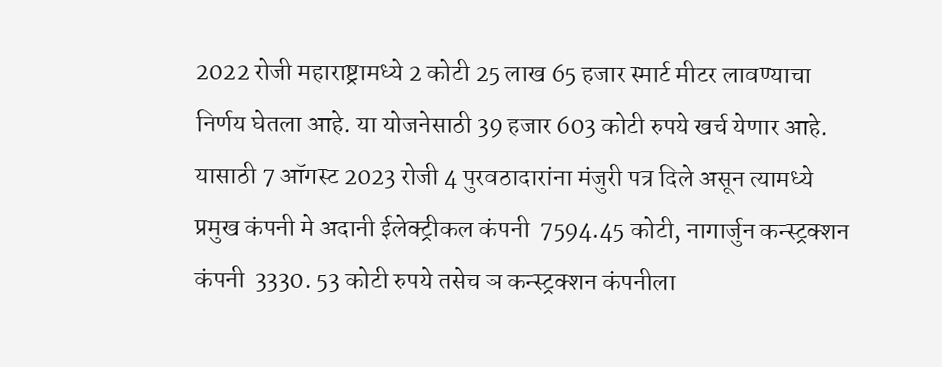2022 रोजी महाराष्ट्रामध्ये 2 कोटी 25 लाख 65 हजार स्मार्ट मीटर लावण्याचा निर्णय घेतला आहे. या योजनेसाठी 39 हजार 603 कोटी रुपये खर्च येणार आहे. यासाठी 7 ऑगस्ट 2023 रोजी 4 पुरवठादारांना मंजुरी पत्र दिले असून त्यामध्ये प्रमुख कंपनी मे अदानी ईलेक्ट्रीकल कंपनी  7594.45 कोटी, नागार्जुन कन्स्ट्रक्शन कंपनी  3330. 53 कोटी रुपये तसेच ञ कन्स्ट्रक्शन कंपनीला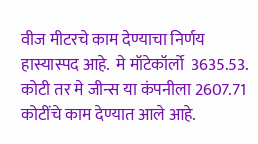वीज मीटरचे काम देण्याचा निर्णय हास्यास्पद आहे.  मे मॉटेकॉर्लो  3635.53. कोटी तर मे जीन्स या कंपनीला 2607.71 कोटींचे काम देण्यात आले आहे.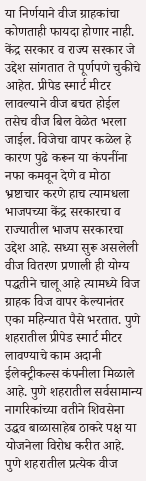या निर्णयाने वीज ग्राहकांचा कोणताही फायदा होणार नाही. केंद्र सरकार व राज्य सरकार जे उद्देश सांगतात ते पूर्णपणे चुकीचे आहेत. प्रीपेड स्मार्ट मीटर लावल्याने वीज बचत होईल तसेच वीज बिल वेळेत भरला जाईल. विजेचा वापर कळेल हे कारण पुढे करून या कंपनींना नफा कमवून देणे व मोठा भ्रष्टाचार करणे हाच त्यामधला भाजपच्या केंद्र सरकारचा व राज्यातील भाजप सरकारचा उद्देश आहे. सध्या सुरू असलेली वीज वितरण प्रणाली ही योग्य पद्धतीने चालू आहे त्यामध्ये विज ग्राहक विज वापर केल्यानंतर एका महिन्यात पैसे भरतात. पुणे शहरातील प्रीपेड स्मार्ट मीटर लावण्याचे काम अदानी ईलेक्ट्रीकल्स कंपनीला मिळाले आहे. पुणे शहरातील सर्वसामान्य नागरिकांच्या वतीने शिवसेना उद्धव बाळासाहेब ठाकरे पक्ष या योजनेला विरोध करीत आहे. पुणे शहरातील प्रत्येक वीज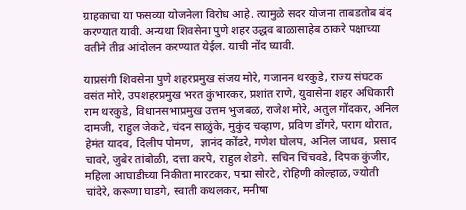ग्राहकाचा या फसव्या योजनेला विरोध आहे. त्यामुळे सदर योजना ताबडतोब बंद करण्यात यावी. अन्यथा शिवसेना पुणे शहर उद्धव बाळासाहेब ठाकरे पक्षाच्या वतीने तीव्र आंदोलन करण्यात येईल. याची नोंद घ्यावी.

याप्रसंगी शिवसेना पुणे शहरप्रमुख संजय मोरे, गजानन थरकुडे, राज्य संघटक वसंत मोरे, उपशहरप्रमुख भरत कुंभारकर, प्रशांत राणे, युवासेना शहर अधिकारी राम थरकुडे, विधानसभाप्रमुख उत्तम भुजबळ, राजेश मोरे, अतुल गोंदकर, अनिल दामजी, राहुल जेकटे, चंदन साळुंके, मुकुंद चव्हाण, प्रविण डोंगरे, पराग थोरात, हेमंत यादव, दिलीप पोमण,  ज्ञानंद कोंढरे, गणेश घोलप, अनिल जाधव,  प्रसाद चावरे, जुबेर तांबोळी, दत्ता करपे, राहुल शेडगे. सचिन चिंचवडे, दिपक कुंजीर, महिला आघाडीच्या निकीता मारटकर, पद्मा सोरटे, रोहिणी कोल्हाळ, ज्योती चांदेरे, करूणा घाडगे, स्वाती कथलकर, मनीषा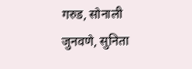गरुड, सोनाली जुनवणे, सुनिता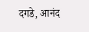दगडे, आनंद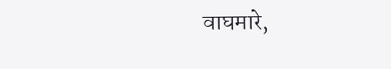वाघमारे,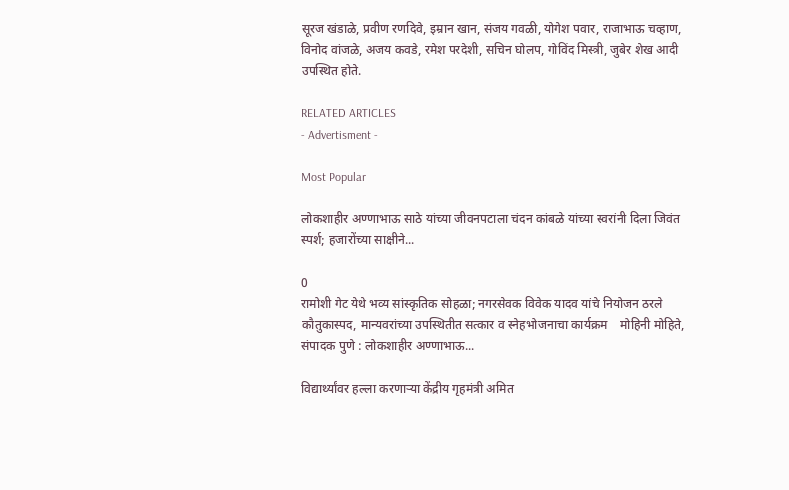सूरज खंडाळे, प्रवीण रणदिवे, इम्रान खान, संजय गवळी, योगेश पवार, राजाभाऊ चव्हाण, विनोद वांजळे, अजय कवडे, रमेश परदेशी, सचिन घोलप, गोविंद मिस्त्री, जुबेर शेख आदी उपस्थित होते.

RELATED ARTICLES
- Advertisment -

Most Popular

लोकशाहीर अण्णाभाऊ साठे यांच्या जीवनपटाला चंदन कांबळे यांच्या स्वरांनी दिला जिवंत स्पर्श; हजारोंच्या साक्षीने...

0
रामोशी गेट येथे भव्य सांस्कृतिक सोहळा; नगरसेवक विवेक यादव यांचे नियोजन ठरले कौतुकास्पद, मान्यवरांच्या उपस्थितीत सत्कार व स्नेहभोजनाचा कार्यक्रम    मोहिनी मोहिते, संपादक पुणे : लोकशाहीर अण्णाभाऊ...

विद्यार्थ्यांवर हल्ला करणाऱ्या केंद्रीय गृहमंत्री अमित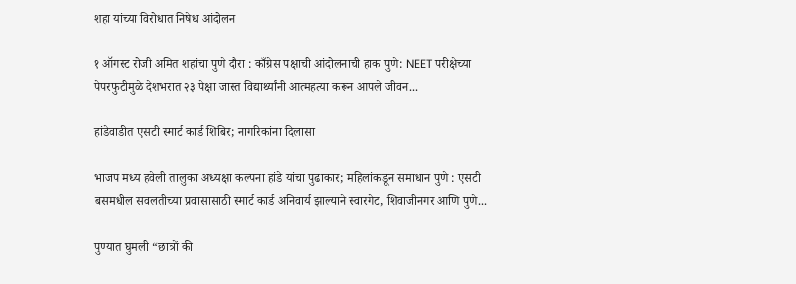शहा यांच्या विरोधात निषेध आंदोलन

१ ऑगस्ट रोजी अमित शहांचा पुणे दौरा : काँग्रेस पक्षाची आंदोलनाची हाक पुणे: NEET परीक्षेच्या पेपरफुटीमुळे देशभरात २३ पेक्षा जास्त विद्यार्थ्यांनी आत्महत्या करून आपले जीवन...

हांडेवाडीत एसटी स्मार्ट कार्ड शिबिर; नागरिकांना दिलासा

भाजप मध्य हवेली तालुका अध्यक्षा कल्पना हांडे यांचा पुढाकार; महिलांकडून समाधान पुणे : एसटी बसमधील सवलतीच्या प्रवासासाठी स्मार्ट कार्ड अनिवार्य झाल्याने स्वारगेट, शिवाजीनगर आणि पुणे...

पुण्यात घुमली “छात्रों की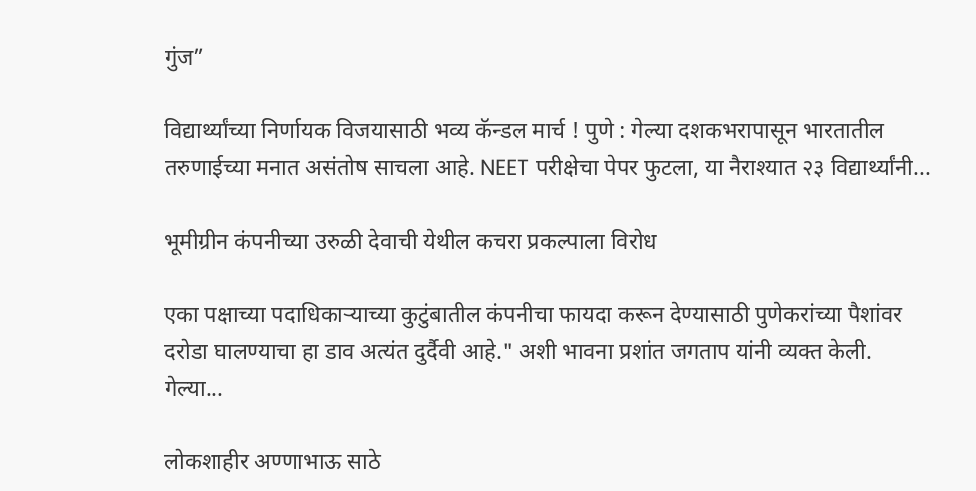गुंज”

विद्यार्थ्यांच्या निर्णायक विजयासाठी भव्य कॅन्डल मार्च ! पुणे : गेल्या दशकभरापासून भारतातील तरुणाईच्या मनात असंतोष साचला आहे. NEET परीक्षेचा पेपर फुटला, या नैराश्यात २३ विद्यार्थ्यांनी...

भूमीग्रीन कंपनीच्या उरुळी देवाची येथील कचरा प्रकल्पाला विरोध

एका पक्षाच्या पदाधिकाऱ्याच्या कुटुंबातील कंपनीचा फायदा करून देण्यासाठी पुणेकरांच्या पैशांवर दरोडा घालण्याचा हा डाव अत्यंत दुर्दैवी आहे." अशी भावना प्रशांत जगताप यांनी व्यक्त केली.   गेल्या...

लोकशाहीर अण्णाभाऊ साठे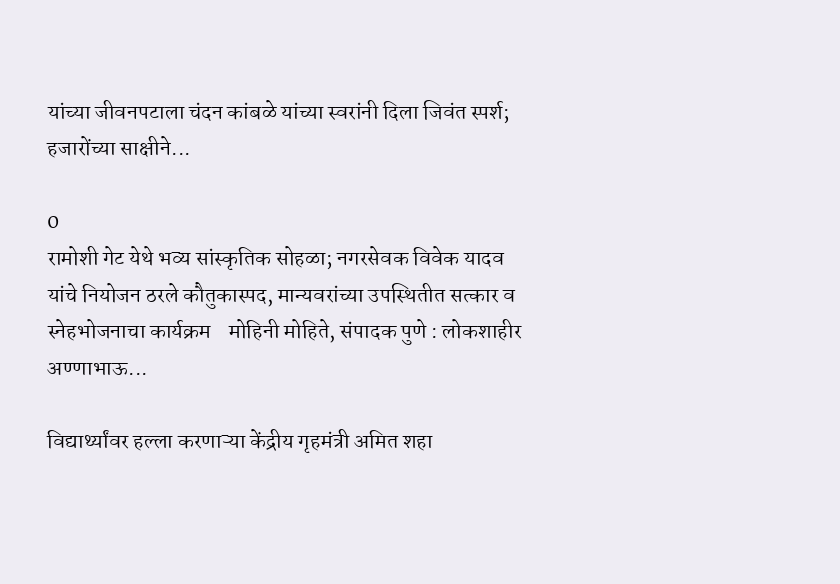यांच्या जीवनपटाला चंदन कांबळे यांच्या स्वरांनी दिला जिवंत स्पर्श; हजारोंच्या साक्षीने...

0
रामोशी गेट येथे भव्य सांस्कृतिक सोहळा; नगरसेवक विवेक यादव यांचे नियोजन ठरले कौतुकास्पद, मान्यवरांच्या उपस्थितीत सत्कार व स्नेहभोजनाचा कार्यक्रम    मोहिनी मोहिते, संपादक पुणे : लोकशाहीर अण्णाभाऊ...

विद्यार्थ्यांवर हल्ला करणाऱ्या केंद्रीय गृहमंत्री अमित शहा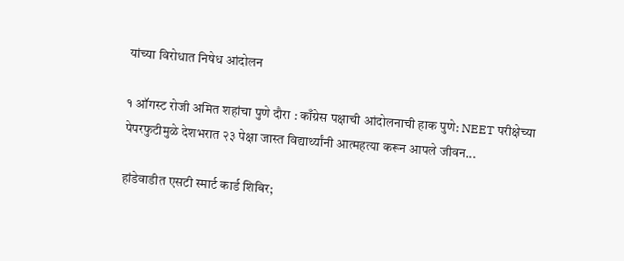यांच्या विरोधात निषेध आंदोलन

१ ऑगस्ट रोजी अमित शहांचा पुणे दौरा : काँग्रेस पक्षाची आंदोलनाची हाक पुणे: NEET परीक्षेच्या पेपरफुटीमुळे देशभरात २३ पेक्षा जास्त विद्यार्थ्यांनी आत्महत्या करून आपले जीवन...

हांडेवाडीत एसटी स्मार्ट कार्ड शिबिर;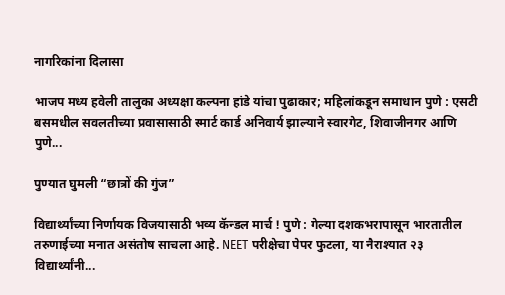नागरिकांना दिलासा

भाजप मध्य हवेली तालुका अध्यक्षा कल्पना हांडे यांचा पुढाकार; महिलांकडून समाधान पुणे : एसटी बसमधील सवलतीच्या प्रवासासाठी स्मार्ट कार्ड अनिवार्य झाल्याने स्वारगेट, शिवाजीनगर आणि पुणे...

पुण्यात घुमली “छात्रों की गुंज”

विद्यार्थ्यांच्या निर्णायक विजयासाठी भव्य कॅन्डल मार्च ! पुणे : गेल्या दशकभरापासून भारतातील तरुणाईच्या मनात असंतोष साचला आहे. NEET परीक्षेचा पेपर फुटला, या नैराश्यात २३ विद्यार्थ्यांनी...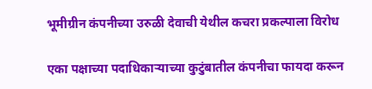भूमीग्रीन कंपनीच्या उरुळी देवाची येथील कचरा प्रकल्पाला विरोध

एका पक्षाच्या पदाधिकाऱ्याच्या कुटुंबातील कंपनीचा फायदा करून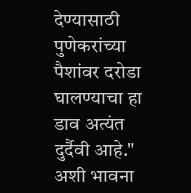देण्यासाठी पुणेकरांच्या पैशांवर दरोडा घालण्याचा हा डाव अत्यंत दुर्दैवी आहे." अशी भावना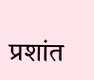प्रशांत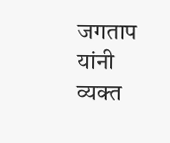जगताप यांनी व्यक्त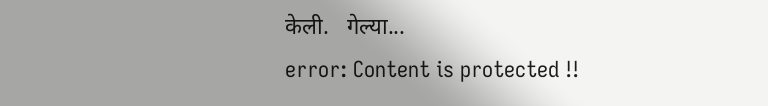केली.   गेल्या...
error: Content is protected !!